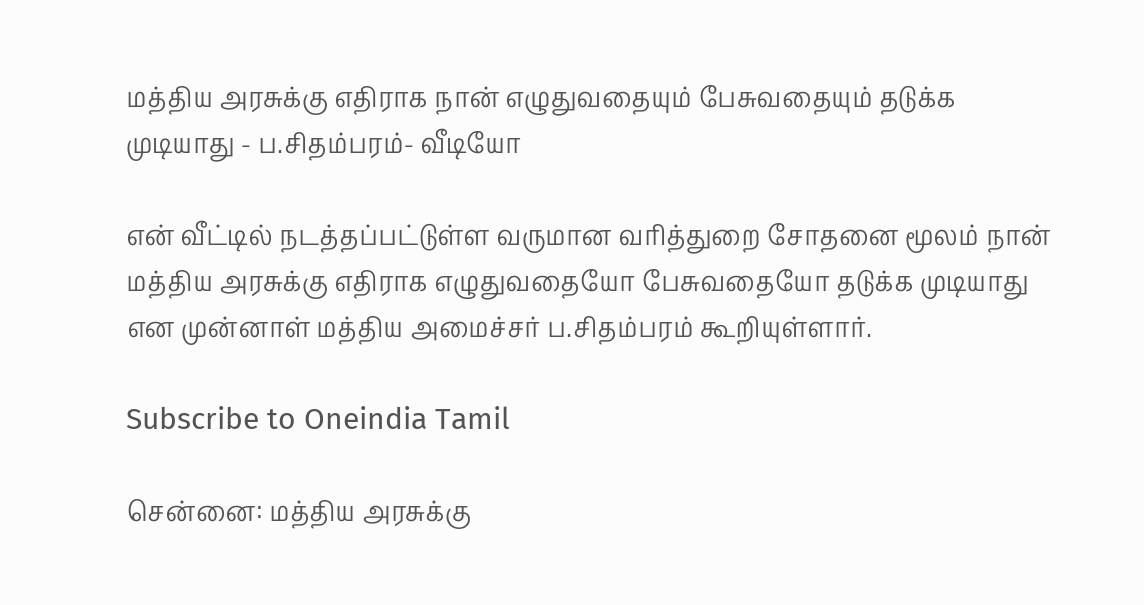மத்திய அரசுக்கு எதிராக நான் எழுதுவதையும் பேசுவதையும் தடுக்க முடியாது - ப.சிதம்பரம்- வீடியோ

என் வீட்டில் நடத்தப்பட்டுள்ள வருமான வரித்துறை சோதனை மூலம் நான் மத்திய அரசுக்கு எதிராக எழுதுவதையோ பேசுவதையோ தடுக்க முடியாது என முன்னாள் மத்திய அமைச்சர் ப.சிதம்பரம் கூறியுள்ளார்.

Subscribe to Oneindia Tamil

சென்னை: மத்திய அரசுக்கு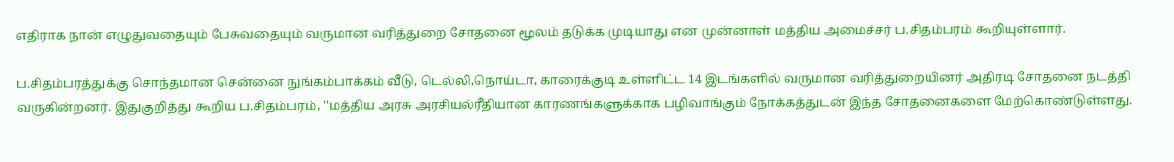எதிராக நான் எழுதுவதையும் பேசுவதையும் வருமான வரித்துறை சோதனை மூலம் தடுக்க முடியாது என முன்னாள் மத்திய அமைச்சர் ப.சிதம்பரம் கூறியுள்ளார்.

ப.சிதம்பரத்துக்கு சொந்தமான சென்னை நுங்கம்பாக்கம் வீடு, டெல்லி,நொய்டா, காரைக்குடி உள்ளிட்ட 14 இடங்களில் வருமான வரித்துறையினர் அதிரடி சோதனை நடத்தி வருகின்றனர். இதுகுறித்து கூறிய ப.சிதம்பரம், ''மத்திய அரசு அரசியல்ரீதியான காரணங்களுக்காக பழிவாங்கும் நோக்கத்துடன் இந்த சோதனைகளை மேற்கொண்டுள்ளது.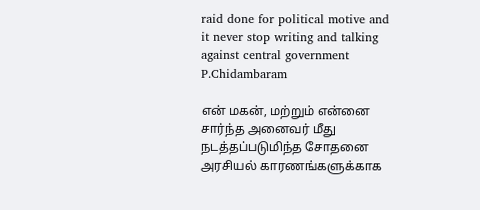raid done for political motive and it never stop writing and talking against central government P.Chidambaram

என் மகன், மற்றும் என்னை சார்ந்த அனைவர் மீது நடத்தப்படுமிந்த சோதனை அரசியல் காரணங்களுக்காக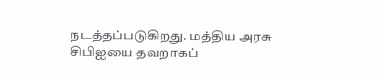நடத்தப்படுகிறது. மத்திய அரசு சிபிஐயை தவறாகப்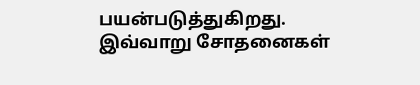பயன்படுத்துகிறது. இவ்வாறு சோதனைகள்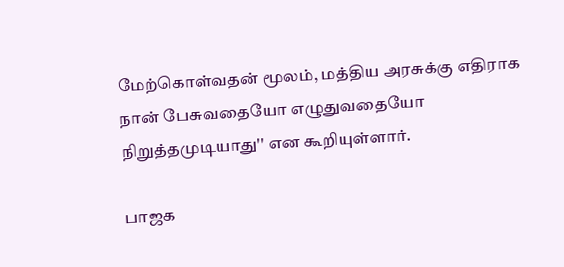மேற்கொள்வதன் மூலம், மத்திய அரசுக்கு எதிராக நான் பேசுவதையோ எழுதுவதையோ நிறுத்தமுடியாது'' என கூறியுள்ளார்.

பாஜக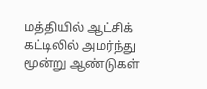மத்தியில் ஆட்சிக் கட்டிலில் அமர்ந்து மூன்று ஆண்டுகள்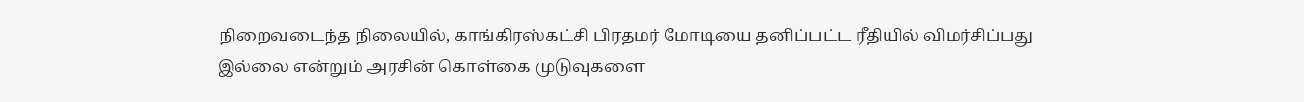நிறைவடைந்த நிலையில், காங்கிரஸ்கட்சி பிரதமர் மோடியை தனிப்பட்ட ரீதியில் விமர்சிப்பது இல்லை என்றும் அரசின் கொள்கை முடுவுகளை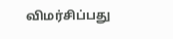விமர்சிப்பது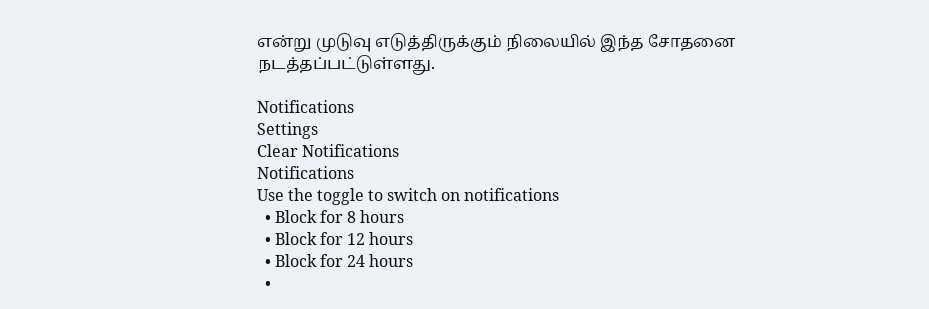என்று முடுவு எடுத்திருக்கும் நிலையில் இந்த சோதனை நடத்தப்பட்டுள்ளது.

Notifications
Settings
Clear Notifications
Notifications
Use the toggle to switch on notifications
  • Block for 8 hours
  • Block for 12 hours
  • Block for 24 hours
  •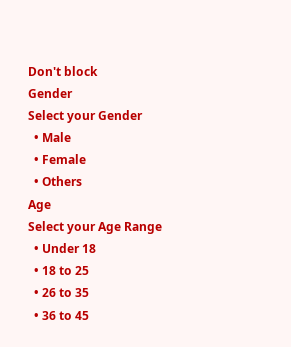Don't block
Gender
Select your Gender
  • Male
  • Female
  • Others
Age
Select your Age Range
  • Under 18
  • 18 to 25
  • 26 to 35
  • 36 to 45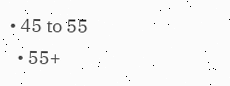• 45 to 55
  • 55+